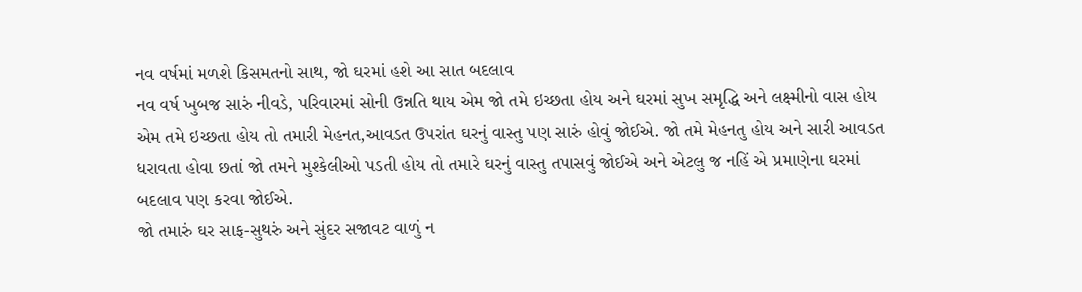નવ વર્ષમાં મળશે કિસમતનો સાથ, જો ઘરમાં હશે આ સાત બદલાવ
નવ વર્ષ ખુબજ સારું નીવડે, પરિવારમાં સોની ઉન્નતિ થાય એમ જો તમે ઇચ્છતા હોય અને ઘરમાં સુખ સમૃદ્ધિ અને લક્ષ્મીનો વાસ હોય એમ તમે ઇચ્છતા હોય તો તમારી મેહનત,આવડત ઉપરાંત ઘરનું વાસ્તુ પણ સારું હોવું જોઈએ. જો તમે મેહનતુ હોય અને સારી આવડત ધરાવતા હોવા છતાં જો તમને મુશ્કેલીઓ પડતી હોય તો તમારે ઘરનું વાસ્તુ તપાસવું જોઈએ અને એટલુ જ નહિં એ પ્રમાણેના ઘરમાં બદલાવ પણ કરવા જોઈએ.
જો તમારું ઘર સાફ-સુથરું અને સુંદર સજાવટ વાળું ન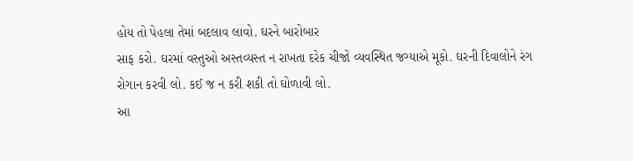હોય તો પેહલા તેમાં બદલાવ લાવો. ઘરને બારોબાર
સાફ કરો. ઘરમાં વસ્તુઓ અસ્તવ્યસ્ત ન રાખતા દરેક ચીજો વ્યવસ્થિત જગ્યાએ મૂકો. ઘરની દિવાલોને રંગ રોગાન કરવી લો. કઈ જ ન કરી શકી તો ઘોળાવી લો.
આ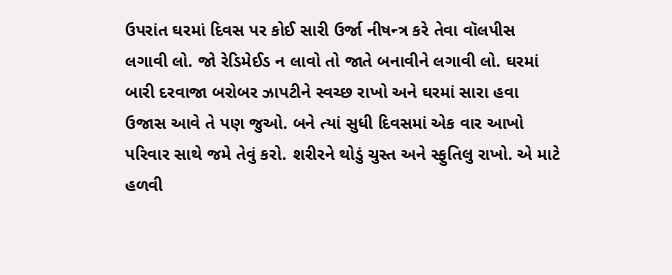ઉપરાંત ઘરમાં દિવસ પર કોઈ સારી ઉર્જા નીષન્ત્ર કરે તેવા વૉલપીસ લગાવી લો. જો રેડિમેઈડ ન લાવો તો જાતે બનાવીને લગાવી લો. ઘરમાં બારી દરવાજા બરોબર ઝાપટીને સ્વચ્છ રાખો અને ઘરમાં સારા હવા ઉજાસ આવે તે પણ જુઓ. બને ત્યાં સુધી દિવસમાં એક વાર આખો પરિવાર સાથે જમે તેવું કરો. શરીરને થોડું ચુસ્ત અને સ્ફુતિલુ રાખો. એ માટે હળવી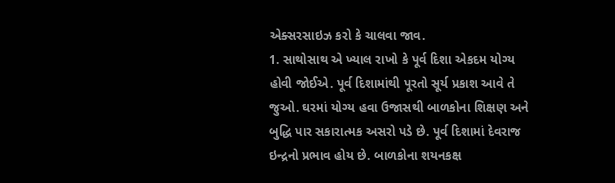એક્સરસાઇઝ કરો કે ચાલવા જાવ.
1. સાથોસાથ એ ખ્યાલ રાખો કે પૂર્વ દિશા એકદમ યોગ્ય હોવી જોઈએ. પૂર્વ દિશામાંથી પૂરતો સૂર્ય પ્રકાશ આવે તે જુઓ. ઘરમાં યોગ્ય હવા ઉજાસથી બાળકોના શિક્ષણ અને બુદ્ધિ પાર સકારાત્મક અસરો પડે છે. પૂર્વ દિશામાં દેવરાજ ઇન્દ્રનો પ્રભાવ હોય છે. બાળકોના શયનકક્ષ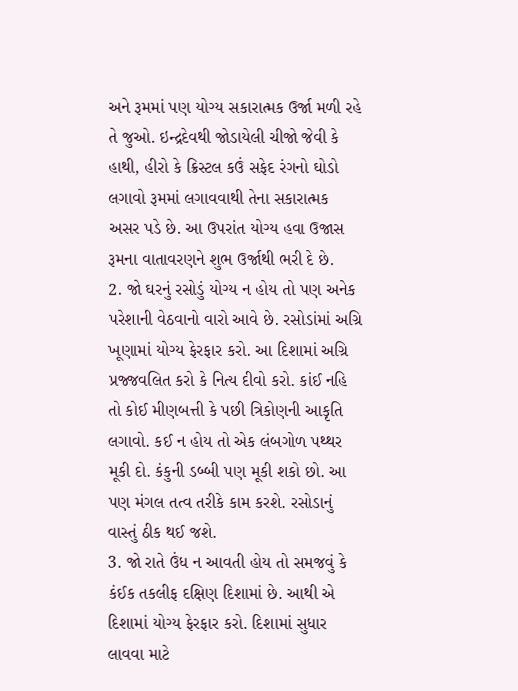અને રૂમમાં પણ યોગ્ય સકારાત્મક ઉર્જા મળી રહે તે જુઓ. ઇન્દ્રદેવથી જોડાયેલી ચીજો જેવી કે હાથી, હીરો કે ક્રિસ્ટલ કઉં સફેદ રંગનો ઘોડો લગાવો રૂમમાં લગાવવાથી તેના સકારાત્મક અસર પડે છે. આ ઉપરાંત યોગ્ય હવા ઉજાસ રૂમના વાતાવરણને શુભ ઉર્જાથી ભરી દે છે.
2. જો ઘરનું રસોડું યોગ્ય ન હોય તો પણ અનેક પરેશાની વેઠવાનો વારો આવે છે. રસોડાંમાં અગ્રિ ખૂણામાં યોગ્ય ફેરફાર કરો. આ દિશામાં અગ્રિ પ્રજ્જવલિત કરો કે નિત્ય દીવો કરો. કાંઈ નહિ તો કોઈ મીણબત્તી કે પછી ત્રિકોણની આકૃતિ લગાવો. કઈ ન હોય તો એક લંબગોળ પથ્થર મૂકી દો. કંકુની ડબ્બી પણ મૂકી શકો છો. આ પણ મંગલ તત્વ તરીકે કામ કરશે. રસોડાનું વાસ્તું ઠીક થઈ જશે.
3. જો રાતે ઉંધ ન આવતી હોય તો સમજવું કે કંઈક તકલીફ દક્ષિણ દિશામાં છે. આથી એ દિશામાં યોગ્ય ફેરફાર કરો. દિશામાં સુધાર લાવવા માટે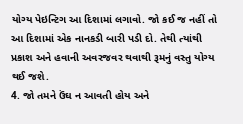યોગ્ય પેઇન્ટિગ આ દિશામાં લગાવો. જો કઈ જ નહીં તો આ દિશામાં એક નાનકડી બારી પડી દો. તેથી ત્યાંથી પ્રકાશ અને હવાની અવરજવર થવાથી રૂમનું વસ્તુ યોગ્ય થઈ જશે.
4. જો તમને ઉંઘ ન આવતી હોય અને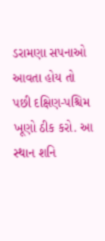ડરામણા સપનાઓ આવતા હોય તો પછી દક્ષિણ-પશ્ચિમ ખૂણો ઠીક કરો. આ સ્થાન શનિ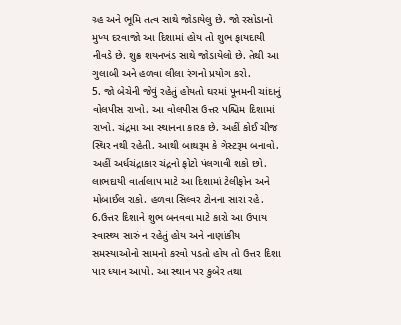ગ્ર્હ અને ભૂમિ તત્વ સાથે જોડાયેલુ છે. જો રસોડાનો મુખ્ય દરવાજો આ દિશામાં હોય તો શુભ ફાયદાયી નીવડે છે. શુક્ર શયનખંડ સાથે જોડાયેલો છે. તેથી આ ગુલાબી અને હળવા લીલા રંગનો પ્રયોગ કરો.
5. જો બેચેની જેવું રહેતું હોયતો ઘરમાં પૂનમની ચાંદાનું વોલપીસ રાખો. આ વોલપીસ ઉત્તર પશ્ચિમ દિશામાં રાખો. ચંદ્રમા આ સ્થાનના કારક છે. અહીં કોઈ ચીજ સ્થિર નથી રહેતી. આથી બાથરૂમ કે ગેસ્ટરૂમ બનાવો.
અહીં અર્ધચંદ્રાકાર ચંદ્રનો ફોટો પંલગાવી શકો છો. લાભદાયી વાર્તાલાપ માટે આ દિશામાં ટેલીફોન અને મોબાઈલ રાકો. હળવા સિલ્વર ટોનના સારા રહે.
6.ઉત્તર દિશાને શુભ બનવવા માટે કારો આ ઉપાય સ્વાસ્થ્ય સારું ન રહેતું હોય અને નાણાંકીય સમસ્યાઓનો સામનો કરવો પડતો હોય તો ઉત્તર દિશા પાર ધ્યાન આપો. આ સ્થાન પર કુબેર તથા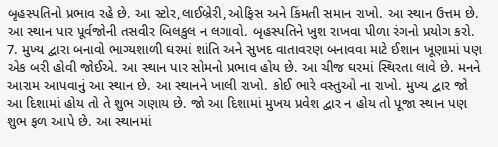બૃહસ્પતિનો પ્રભાવ રહે છે. આ સ્ટોર,લાઈબ્રેરી,ઓફિસ અને કિંમતી સમાન રાખો. આ સ્થાન ઉત્તમ છે. આ સ્થાન પાર પૂર્વજોની તસવીર બિલકુલ ન લગાવો. બૃહસ્પતિને ખુશ રાખવા પીળા રંગનો પ્રયોગ કરો.
7. મુખ્ય દ્વારા બનાવો ભાગ્યશાળી ઘરમાં શાંતિ અને સુખદ વાતાવરણ બનાવવા માટે ઈશાન ખૂણામાં પણ એક બરી હોવી જોઈએ. આ સ્થાન પાર સોમનો પ્રભાવ હોય છે. આ ચીજ ઘરમાં સ્થિરતા લાવે છે. મનને આરામ આપવાનું આ સ્થાન છે. આ સ્થાનને ખાલી રાખો. કોઈ ભારે વસ્તુઓ ના રાખો. મુખ્ય દ્વાર જો આ દિશામાં હોય તો તે શુભ ગણાય છે. જો આ દિશામાં મુખય પ્રવેશ દ્વાર ન હોય તો પૂજા સ્થાન પણ શુભ ફળ આપે છે. આ સ્થાનમાં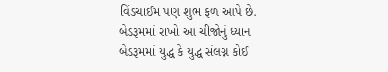વિંડચાઈમ પણ શુભ ફળ આપે છે.
બેડરૂમમાં રાખો આ ચીજોનું ધ્યાન
બેડરૂમમાં યુદ્ધ કે યુદ્ધ સંલગ્ન કોઈ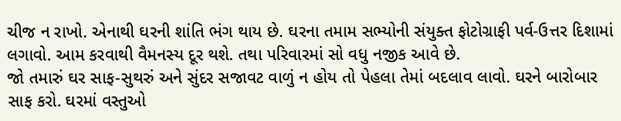ચીજ ન રાખો. એનાથી ઘરની શાંતિ ભંગ થાય છે. ઘરના તમામ સભ્યોની સંયુક્ત ફોટોગ્રાફી પર્વ-ઉત્તર દિશામાં લગાવો. આમ કરવાથી વૈમનસ્ય દૂર થશે. તથા પરિવારમાં સો વધુ નજીક આવે છે.
જો તમારું ઘર સાફ-સુથરું અને સુંદર સજાવટ વાળું ન હોય તો પેહલા તેમાં બદલાવ લાવો. ઘરને બારોબાર
સાફ કરો. ઘરમાં વસ્તુઓ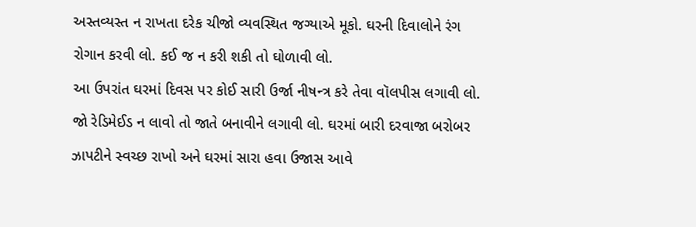અસ્તવ્યસ્ત ન રાખતા દરેક ચીજો વ્યવસ્થિત જગ્યાએ મૂકો. ઘરની દિવાલોને રંગ રોગાન કરવી લો. કઈ જ ન કરી શકી તો ઘોળાવી લો.
આ ઉપરાંત ઘરમાં દિવસ પર કોઈ સારી ઉર્જા નીષન્ત્ર કરે તેવા વૉલપીસ લગાવી લો. જો રેડિમેઈડ ન લાવો તો જાતે બનાવીને લગાવી લો. ઘરમાં બારી દરવાજા બરોબર ઝાપટીને સ્વચ્છ રાખો અને ઘરમાં સારા હવા ઉજાસ આવે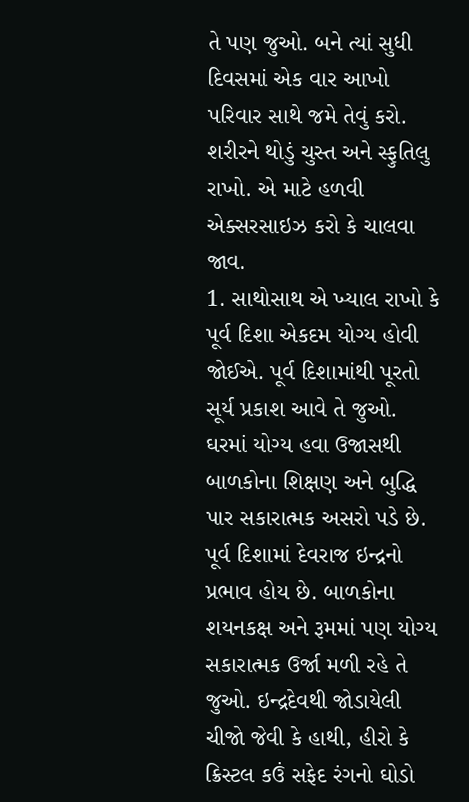તે પણ જુઓ. બને ત્યાં સુધી દિવસમાં એક વાર આખો પરિવાર સાથે જમે તેવું કરો. શરીરને થોડું ચુસ્ત અને સ્ફુતિલુ રાખો. એ માટે હળવી એક્સરસાઇઝ કરો કે ચાલવા જાવ.
1. સાથોસાથ એ ખ્યાલ રાખો કે પૂર્વ દિશા એકદમ યોગ્ય હોવી જોઈએ. પૂર્વ દિશામાંથી પૂરતો સૂર્ય પ્રકાશ આવે તે જુઓ. ઘરમાં યોગ્ય હવા ઉજાસથી બાળકોના શિક્ષણ અને બુદ્ધિ પાર સકારાત્મક અસરો પડે છે. પૂર્વ દિશામાં દેવરાજ ઇન્દ્રનો પ્રભાવ હોય છે. બાળકોના શયનકક્ષ અને રૂમમાં પણ યોગ્ય સકારાત્મક ઉર્જા મળી રહે તે જુઓ. ઇન્દ્રદેવથી જોડાયેલી ચીજો જેવી કે હાથી, હીરો કે ક્રિસ્ટલ કઉં સફેદ રંગનો ઘોડો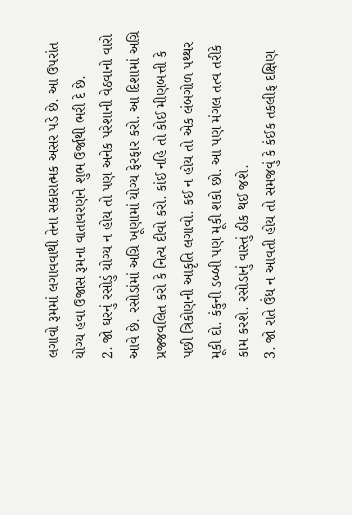લગાવો રૂમમાં લગાવવાથી તેના સકારાત્મક અસર પડે છે. આ ઉપરાંત યોગ્ય હવા ઉજાસ રૂમના વાતાવરણને શુભ ઉર્જાથી ભરી દે છે.
2. જો ઘરનું રસોડું યોગ્ય ન હોય તો પણ અનેક પરેશાની વેઠવાનો વારો આવે છે. રસોડાંમાં અગ્રિ ખૂણામાં યોગ્ય ફેરફાર કરો. આ દિશામાં અગ્રિ પ્રજ્જવલિત કરો કે નિત્ય દીવો કરો. કાંઈ નહિ તો કોઈ મીણબત્તી કે પછી ત્રિકોણની આકૃતિ લગાવો. કઈ ન હોય તો એક લંબગોળ પથ્થર મૂકી દો. કંકુની ડબ્બી પણ મૂકી શકો છો. આ પણ મંગલ તત્વ તરીકે કામ કરશે. રસોડાનું વાસ્તું ઠીક થઈ જશે.
3. જો રાતે ઉંધ ન આવતી હોય તો સમજવું કે કંઈક તકલીફ દક્ષિણ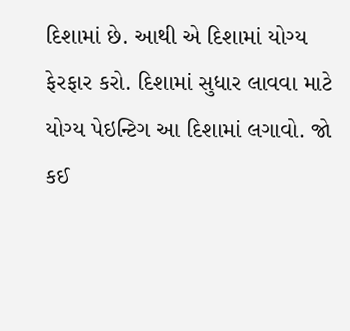દિશામાં છે. આથી એ દિશામાં યોગ્ય ફેરફાર કરો. દિશામાં સુધાર લાવવા માટે યોગ્ય પેઇન્ટિગ આ દિશામાં લગાવો. જો કઈ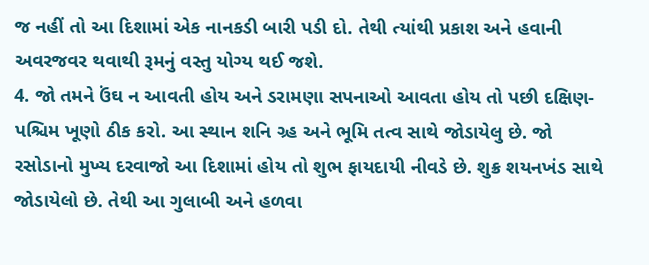જ નહીં તો આ દિશામાં એક નાનકડી બારી પડી દો. તેથી ત્યાંથી પ્રકાશ અને હવાની અવરજવર થવાથી રૂમનું વસ્તુ યોગ્ય થઈ જશે.
4. જો તમને ઉંઘ ન આવતી હોય અને ડરામણા સપનાઓ આવતા હોય તો પછી દક્ષિણ-પશ્ચિમ ખૂણો ઠીક કરો. આ સ્થાન શનિ ગ્ર્હ અને ભૂમિ તત્વ સાથે જોડાયેલુ છે. જો રસોડાનો મુખ્ય દરવાજો આ દિશામાં હોય તો શુભ ફાયદાયી નીવડે છે. શુક્ર શયનખંડ સાથે જોડાયેલો છે. તેથી આ ગુલાબી અને હળવા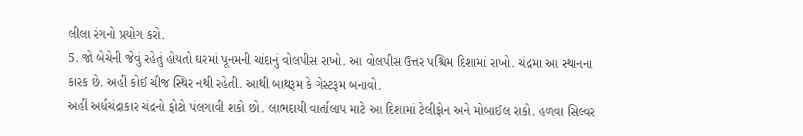લીલા રંગનો પ્રયોગ કરો.
5. જો બેચેની જેવું રહેતું હોયતો ઘરમાં પૂનમની ચાંદાનું વોલપીસ રાખો. આ વોલપીસ ઉત્તર પશ્ચિમ દિશામાં રાખો. ચંદ્રમા આ સ્થાનના કારક છે. અહીં કોઈ ચીજ સ્થિર નથી રહેતી. આથી બાથરૂમ કે ગેસ્ટરૂમ બનાવો.
અહીં અર્ધચંદ્રાકાર ચંદ્રનો ફોટો પંલગાવી શકો છો. લાભદાયી વાર્તાલાપ માટે આ દિશામાં ટેલીફોન અને મોબાઈલ રાકો. હળવા સિલ્વર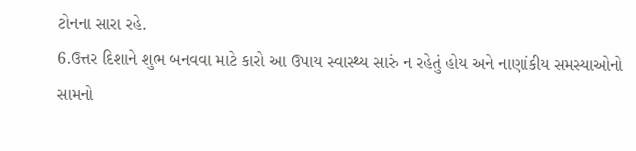ટોનના સારા રહે.
6.ઉત્તર દિશાને શુભ બનવવા માટે કારો આ ઉપાય સ્વાસ્થ્ય સારું ન રહેતું હોય અને નાણાંકીય સમસ્યાઓનો સામનો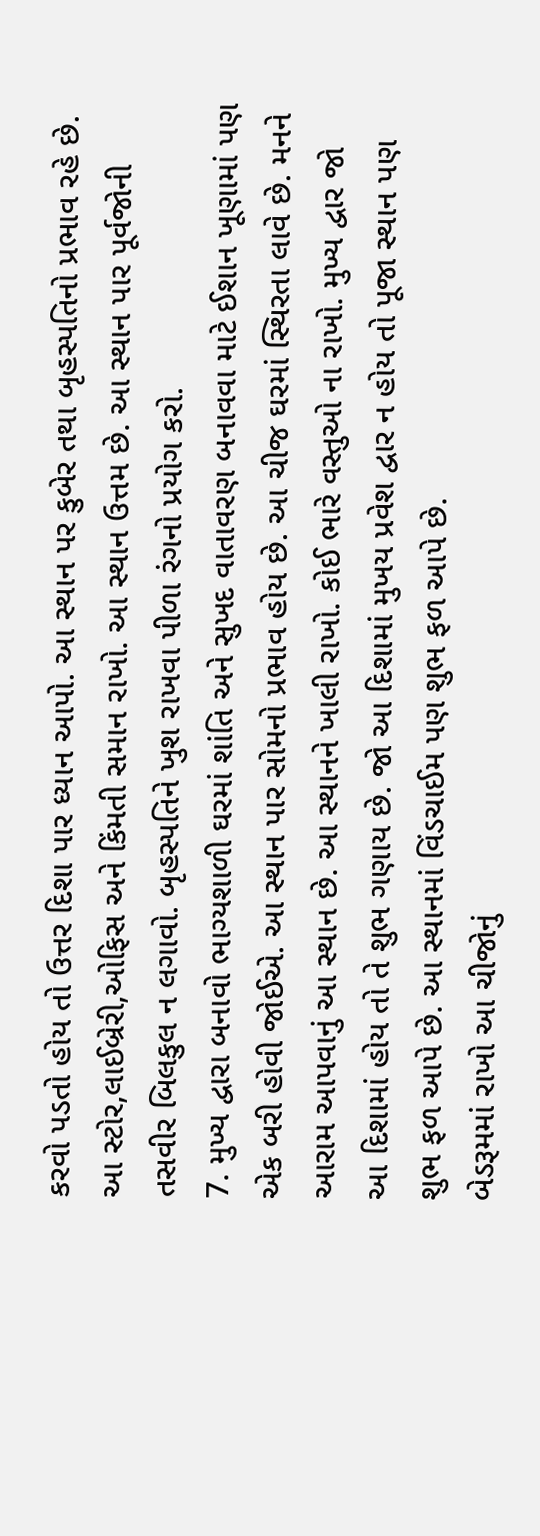કરવો પડતો હોય તો ઉત્તર દિશા પાર ધ્યાન આપો. આ સ્થાન પર કુબેર તથા બૃહસ્પતિનો પ્રભાવ રહે છે. આ સ્ટોર,લાઈબ્રેરી,ઓફિસ અને કિંમતી સમાન રાખો. આ સ્થાન ઉત્તમ છે. આ સ્થાન પાર પૂર્વજોની તસવીર બિલકુલ ન લગાવો. બૃહસ્પતિને ખુશ રાખવા પીળા રંગનો પ્રયોગ કરો.
7. મુખ્ય દ્વારા બનાવો ભાગ્યશાળી ઘરમાં શાંતિ અને સુખદ વાતાવરણ બનાવવા માટે ઈશાન ખૂણામાં પણ એક બરી હોવી જોઈએ. આ સ્થાન પાર સોમનો પ્રભાવ હોય છે. આ ચીજ ઘરમાં સ્થિરતા લાવે છે. મનને આરામ આપવાનું આ સ્થાન છે. આ સ્થાનને ખાલી રાખો. કોઈ ભારે વસ્તુઓ ના રાખો. મુખ્ય દ્વાર જો આ દિશામાં હોય તો તે શુભ ગણાય છે. જો આ દિશામાં મુખય પ્રવેશ દ્વાર ન હોય તો પૂજા સ્થાન પણ શુભ ફળ આપે છે. આ સ્થાનમાં વિંડચાઈમ પણ શુભ ફળ આપે છે.
બેડરૂમમાં રાખો આ ચીજોનું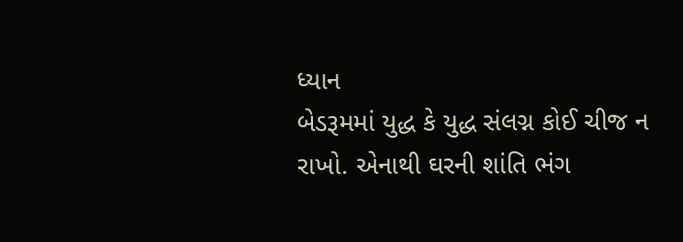ધ્યાન
બેડરૂમમાં યુદ્ધ કે યુદ્ધ સંલગ્ન કોઈ ચીજ ન રાખો. એનાથી ઘરની શાંતિ ભંગ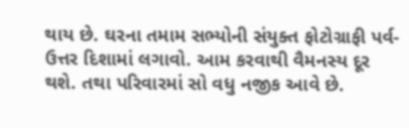થાય છે. ઘરના તમામ સભ્યોની સંયુક્ત ફોટોગ્રાફી પર્વ-ઉત્તર દિશામાં લગાવો. આમ કરવાથી વૈમનસ્ય દૂર થશે. તથા પરિવારમાં સો વધુ નજીક આવે છે.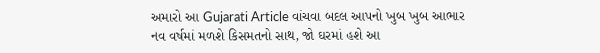અમારો આ Gujarati Article વાંચવા બદલ આપનો ખુબ ખુબ આભાર
નવ વર્ષમાં મળશે કિસમતનો સાથ, જો ઘરમાં હશે આ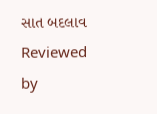સાત બદલાવ
Reviewed by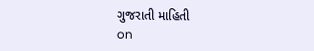ગુજરાતી માહિતી
on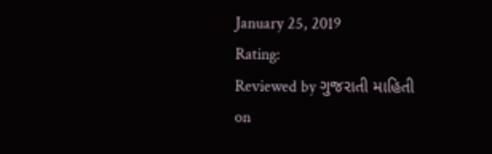January 25, 2019
Rating:
Reviewed by ગુજરાતી માહિતી
on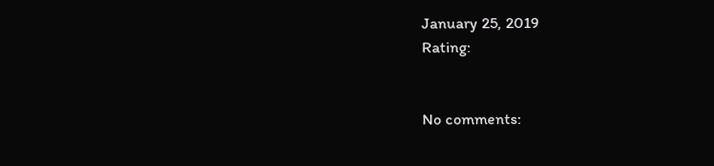January 25, 2019
Rating:


No comments: